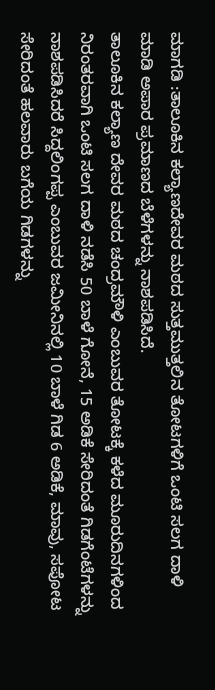ಮಾಗಡಿ :ತಾಲೂಕಿನ ಕಲ್ಯಾಣದೇವರ ಮಠದ ಸುತ್ತಮುತ್ತಲಿನ ತೋಟಗಳಿಗೆ ಒಂಟಿ ಸಲಗ ದಾಳಿ ಮಾಡಿ ಅಪಾರ ಪ್ರಮಾಣದ ಬೆಳೆಗಳನ್ನು ನಾಶಪಡಿಸಿದೆ.
ತಾಲೂಕಿನ ಕಲ್ಯಾಣ ದೇವರ ಮಠದ ಚಂದ್ರಮೌಳಿ ಎಂಬುವರ ತೋಟಕ್ಕೆ ಕಳೆದ ಮೂರುದಿನಗಳಿಂದ ನಿರಂತರವಾಗಿ ಒಂಟಿ ಸಲಗ ದಾಳಿ ನಡೆಸಿ 50 ಬಾಳೆ ಗೋನೆ, 15 ಅಡಿಕೆ ಸೇರಿದಂತೆ ಗಿಡಗೆಂಟೆಗಳನ್ನು ನಾಶಪಡಿಸಿದರೆ ಸಿದ್ದಲಿಂಗಪ್ಪ ಎಂಬುವರ ಜಮೀನಿನಲ್ಲಿ 10 ಬಾಳೆ ಗಿಡ 6 ಅಡಿಕೆ, ಮಾವು, ಸಪೋಟ ಸೇರಿದಂತೆ ಹಲವಾರು ಬಗೆಯ ಗಿಡಗಳನ್ನು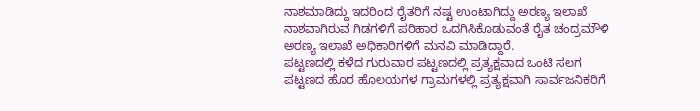ನಾಶಮಾಡಿದ್ದು ಇದರಿಂದ ರೈತರಿಗೆ ನಷ್ಟ ಉಂಟಾಗಿದ್ದು ಅರಣ್ಯ ಇಲಾಖೆ
ನಾಶವಾಗಿರುವ ಗಿಡಗಳಿಗೆ ಪರಿಹಾರ ಒದಗಿಸಿಕೊಡುವಂತೆ ರೈತ ಚಂದ್ರಮೌಳಿ ಅರಣ್ಯ ಇಲಾಖೆ ಅಧಿಕಾರಿಗಳಿಗೆ ಮನವಿ ಮಾಡಿದ್ದಾರೆ.
ಪಟ್ಟಣದಲ್ಲಿ ಕಳೆದ ಗುರುವಾರ ಪಟ್ಟಣದಲ್ಲಿ ಪ್ರತ್ಯಕ್ಷವಾದ ಒಂಟಿ ಸಲಗ ಪಟ್ಟಣದ ಹೊರ ಹೊಲಯಗಳ ಗ್ರಾಮಗಳಲ್ಲಿ ಪ್ರತ್ಯಕ್ಷವಾಗಿ ಸಾರ್ವಜನಿಕರಿಗೆ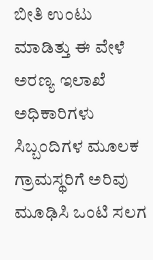ಬೀತಿ ಉಂಟು ಮಾಡಿತ್ತು ಈ ವೇಳೆ ಅರಣ್ಯ ಇಲಾಖೆ ಅಧಿಕಾರಿಗಳು ಸಿಬ್ಬಂದಿಗಳ ಮೂಲಕ ಗ್ರಾಮಸ್ಥರಿಗೆ ಅರಿವು ಮೂಢಿಸಿ ಒಂಟಿ ಸಲಗ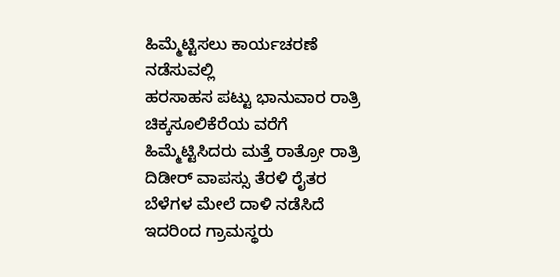ಹಿಮ್ಮೆಟ್ಟಿಸಲು ಕಾರ್ಯಚರಣೆ ನಡೆಸುವಲ್ಲಿ
ಹರಸಾಹಸ ಪಟ್ಟು ಭಾನುವಾರ ರಾತ್ರಿ ಚಿಕ್ಕಸೂಲಿಕೆರೆಯ ವರೆಗೆ ಹಿಮ್ಮೆಟ್ಟಿಸಿದರು ಮತ್ತೆ ರಾತ್ರೋ ರಾತ್ರಿ ದಿಡೀರ್ ವಾಪಸ್ಸು ತೆರಳಿ ರೈತರ ಬೆಳೆಗಳ ಮೇಲೆ ದಾಳಿ ನಡೆಸಿದೆ ಇದರಿಂದ ಗ್ರಾಮಸ್ಥರು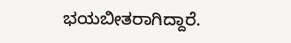ಭಯಬೀತರಾಗಿದ್ದಾರೆ.